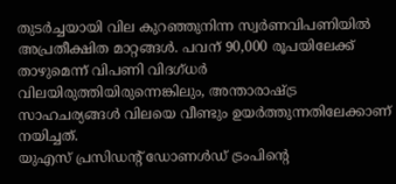തുടർച്ചയായി വില കുറഞ്ഞുനിന്ന സ്വർണവിപണിയിൽ അപ്രതീക്ഷിത മാറ്റങ്ങൾ. പവന് 90,000 രൂപയിലേക്ക് താഴുമെന്ന് വിപണി വിദഗ്ധർ വിലയിരുത്തിയിരുന്നെങ്കിലും, അന്താരാഷ്ട്ര സാഹചര്യങ്ങൾ വിലയെ വീണ്ടും ഉയർത്തുന്നതിലേക്കാണ് നയിച്ചത്.
യുഎസ് പ്രസിഡന്റ് ഡോണൾഡ് ട്രംപിന്റെ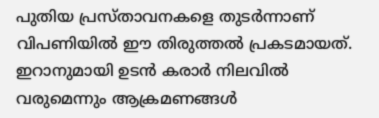പുതിയ പ്രസ്താവനകളെ തുടർന്നാണ് വിപണിയിൽ ഈ തിരുത്തൽ പ്രകടമായത്. ഇറാനുമായി ഉടൻ കരാർ നിലവിൽ വരുമെന്നും ആക്രമണങ്ങൾ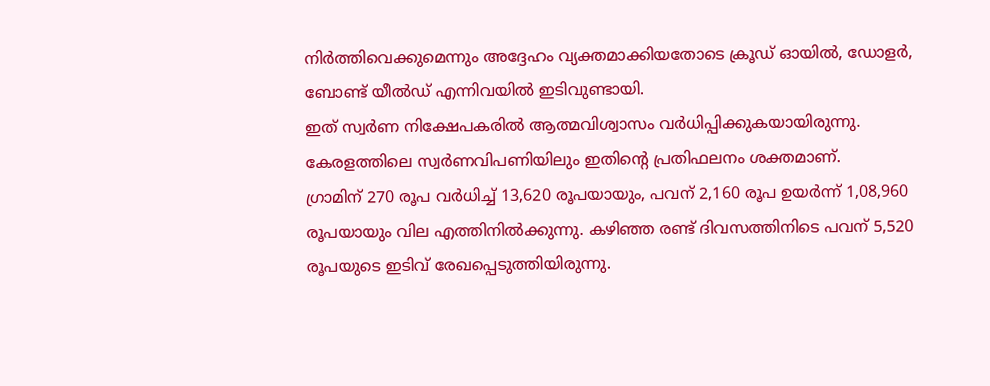നിർത്തിവെക്കുമെന്നും അദ്ദേഹം വ്യക്തമാക്കിയതോടെ ക്രൂഡ് ഓയിൽ, ഡോളർ, ബോണ്ട് യീൽഡ് എന്നിവയിൽ ഇടിവുണ്ടായി.
ഇത് സ്വർണ നിക്ഷേപകരിൽ ആത്മവിശ്വാസം വർധിപ്പിക്കുകയായിരുന്നു. കേരളത്തിലെ സ്വർണവിപണിയിലും ഇതിന്റെ പ്രതിഫലനം ശക്തമാണ്.
ഗ്രാമിന് 270 രൂപ വർധിച്ച് 13,620 രൂപയായും, പവന് 2,160 രൂപ ഉയർന്ന് 1,08,960 രൂപയായും വില എത്തിനിൽക്കുന്നു. കഴിഞ്ഞ രണ്ട് ദിവസത്തിനിടെ പവന് 5,520 രൂപയുടെ ഇടിവ് രേഖപ്പെടുത്തിയിരുന്നു.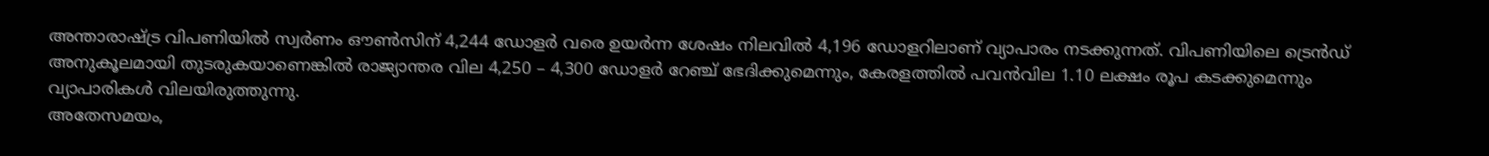അന്താരാഷ്ട്ര വിപണിയിൽ സ്വർണം ഔൺസിന് 4,244 ഡോളർ വരെ ഉയർന്ന ശേഷം നിലവിൽ 4,196 ഡോളറിലാണ് വ്യാപാരം നടക്കുന്നത്. വിപണിയിലെ ട്രെൻഡ് അനുകൂലമായി തുടരുകയാണെങ്കിൽ രാജ്യാന്തര വില 4,250 – 4,300 ഡോളർ റേഞ്ച് ഭേദിക്കുമെന്നും, കേരളത്തിൽ പവൻവില 1.10 ലക്ഷം രൂപ കടക്കുമെന്നും വ്യാപാരികൾ വിലയിരുത്തുന്നു.
അതേസമയം,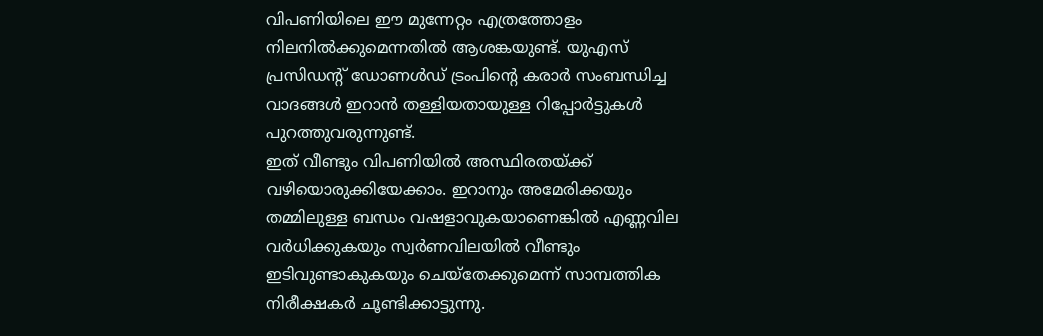വിപണിയിലെ ഈ മുന്നേറ്റം എത്രത്തോളം നിലനിൽക്കുമെന്നതിൽ ആശങ്കയുണ്ട്. യുഎസ് പ്രസിഡന്റ് ഡോണൾഡ് ട്രംപിന്റെ കരാർ സംബന്ധിച്ച വാദങ്ങൾ ഇറാൻ തള്ളിയതായുള്ള റിപ്പോർട്ടുകൾ പുറത്തുവരുന്നുണ്ട്.
ഇത് വീണ്ടും വിപണിയിൽ അസ്ഥിരതയ്ക്ക് വഴിയൊരുക്കിയേക്കാം. ഇറാനും അമേരിക്കയും തമ്മിലുള്ള ബന്ധം വഷളാവുകയാണെങ്കിൽ എണ്ണവില വർധിക്കുകയും സ്വർണവിലയിൽ വീണ്ടും ഇടിവുണ്ടാകുകയും ചെയ്തേക്കുമെന്ന് സാമ്പത്തിക നിരീക്ഷകർ ചൂണ്ടിക്കാട്ടുന്നു.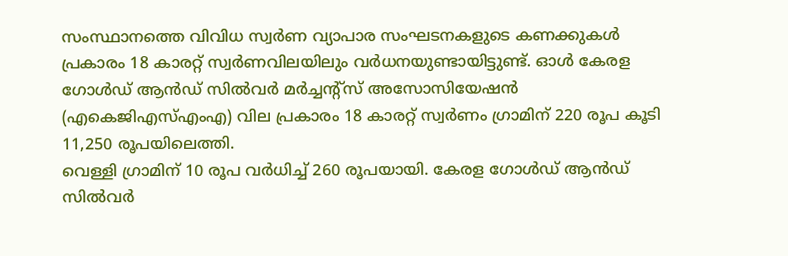സംസ്ഥാനത്തെ വിവിധ സ്വർണ വ്യാപാര സംഘടനകളുടെ കണക്കുകൾ പ്രകാരം 18 കാരറ്റ് സ്വർണവിലയിലും വർധനയുണ്ടായിട്ടുണ്ട്. ഓൾ കേരള ഗോൾഡ് ആൻഡ് സിൽവർ മർച്ചന്റ്സ് അസോസിയേഷൻ (എകെജിഎസ്എംഎ) വില പ്രകാരം 18 കാരറ്റ് സ്വർണം ഗ്രാമിന് 220 രൂപ കൂടി 11,250 രൂപയിലെത്തി.
വെള്ളി ഗ്രാമിന് 10 രൂപ വർധിച്ച് 260 രൂപയായി. കേരള ഗോൾഡ് ആൻഡ് സിൽവർ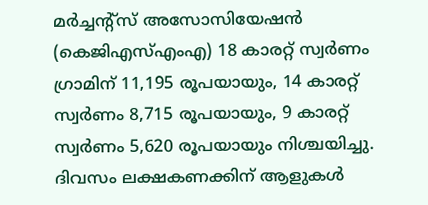മർച്ചന്റ്സ് അസോസിയേഷൻ (കെജിഎസ്എംഎ) 18 കാരറ്റ് സ്വർണം ഗ്രാമിന് 11,195 രൂപയായും, 14 കാരറ്റ് സ്വർണം 8,715 രൂപയായും, 9 കാരറ്റ് സ്വർണം 5,620 രൂപയായും നിശ്ചയിച്ചു.
ദിവസം ലക്ഷകണക്കിന് ആളുകൾ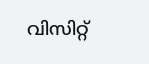വിസിറ്റ്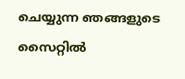ചെയ്യുന്ന ഞങ്ങളുടെ സൈറ്റിൽ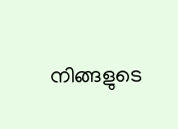നിങ്ങളുടെ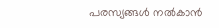പരസ്യങ്ങൾ നൽകാൻ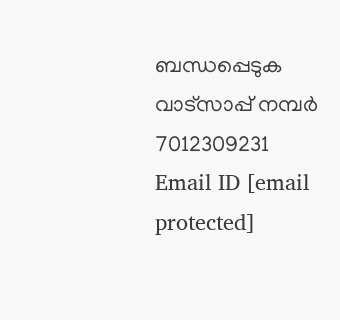ബന്ധപ്പെടുക വാട്സാപ്പ് നമ്പർ 7012309231 Email ID [email protected]